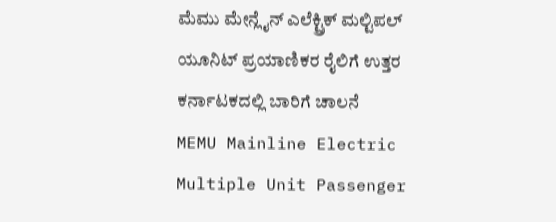ಮೆಮು ಮೇನ್ಲೈನ್ ಎಲೆಕ್ಟ್ರಿಕ್ ಮಲ್ಟಿಪಲ್ ಯೂನಿಟ್ ಪ್ರಯಾಣಿಕರ ರೈಲಿಗೆ ಉತ್ತರ ಕರ್ನಾಟಕದಲ್ಲಿ ಬಾರಿಗೆ ಚಾಲನೆ
MEMU Mainline Electric Multiple Unit Passenger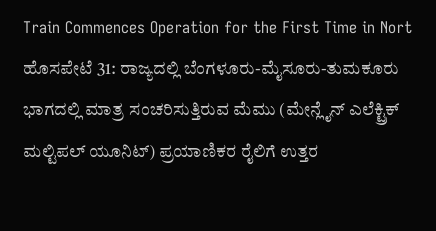Train Commences Operation for the First Time in Nort
ಹೊಸಪೇಟೆ 31: ರಾಜ್ಯದಲ್ಲಿ ಬೆಂಗಳೂರು-ಮೈಸೂರು-ತುಮಕೂರು ಭಾಗದಲ್ಲಿ ಮಾತ್ರ ಸಂಚರಿಸುತ್ತಿರುವ ಮೆಮು (ಮೇನ್ಲೈನ್ ಎಲೆಕ್ಟ್ರಿಕ್ ಮಲ್ಟಿಪಲ್ ಯೂನಿಟ್) ಪ್ರಯಾಣಿಕರ ರೈಲಿಗೆ ಉತ್ತರ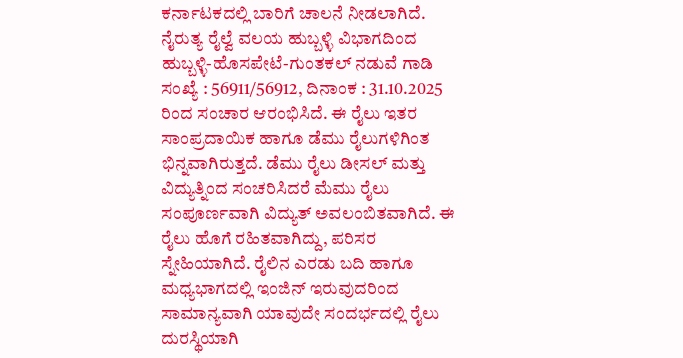ಕರ್ನಾಟಕದಲ್ಲಿ ಬಾರಿಗೆ ಚಾಲನೆ ನೀಡಲಾಗಿದೆ. ನೈರುತ್ಯ ರೈಲ್ವೆ ವಲಯ ಹುಬ್ಬಳ್ಳಿ ವಿಭಾಗದಿಂದ ಹುಬ್ಬಳ್ಳಿ-ಹೊಸಪೇಟೆ-ಗುಂತಕಲ್ ನಡುವೆ ಗಾಡಿ ಸಂಖ್ಯೆ : 56911/56912, ದಿನಾಂಕ : 31.10.2025 ರಿಂದ ಸಂಚಾರ ಆರಂಭಿಸಿದೆ. ಈ ರೈಲು ಇತರ ಸಾಂಪ್ರದಾಯಿಕ ಹಾಗೂ ಡೆಮು ರೈಲುಗಳಿಗಿಂತ ಭಿನ್ನವಾಗಿರುತ್ತದೆ. ಡೆಮು ರೈಲು ಡೀಸಲ್ ಮತ್ತು ವಿದ್ಯುತ್ನಿಂದ ಸಂಚರಿಸಿದರೆ ಮೆಮು ರೈಲು ಸಂಪೂರ್ಣವಾಗಿ ವಿದ್ಯುತ್ ಅವಲಂಬಿತವಾಗಿದೆ. ಈ ರೈಲು ಹೊಗೆ ರಹಿತವಾಗಿದ್ದು, ಪರಿಸರ ಸ್ನೇಹಿಯಾಗಿದೆ. ರೈಲಿನ ಎರಡು ಬದಿ ಹಾಗೂ ಮಧ್ಯಭಾಗದಲ್ಲಿ ಇಂಜಿನ್ ಇರುವುದರಿಂದ ಸಾಮಾನ್ಯವಾಗಿ ಯಾವುದೇ ಸಂದರ್ಭದಲ್ಲಿ ರೈಲು ದುರಸ್ಥಿಯಾಗಿ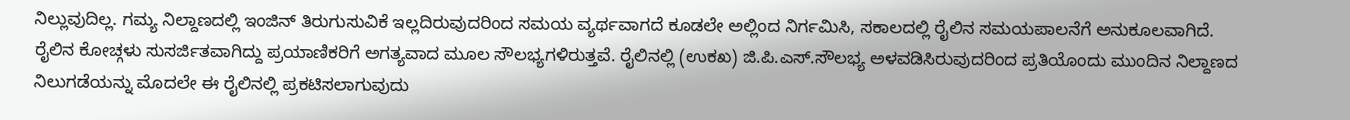ನಿಲ್ಲುವುದಿಲ್ಲ. ಗಮ್ಯ ನಿಲ್ದಾಣದಲ್ಲಿ ಇಂಜಿನ್ ತಿರುಗುಸುವಿಕೆ ಇಲ್ಲದಿರುವುದರಿಂದ ಸಮಯ ವ್ಯರ್ಥವಾಗದೆ ಕೂಡಲೇ ಅಲ್ಲಿಂದ ನಿರ್ಗಮಿಸಿ, ಸಕಾಲದಲ್ಲಿ ರೈಲಿನ ಸಮಯಪಾಲನೆಗೆ ಅನುಕೂಲವಾಗಿದೆ. ರೈಲಿನ ಕೋಚ್ಗಳು ಸುಸರ್ಜಿತವಾಗಿದ್ದು ಪ್ರಯಾಣಿಕರಿಗೆ ಅಗತ್ಯವಾದ ಮೂಲ ಸೌಲಭ್ಯಗಳಿರುತ್ತವೆ. ರೈಲಿನಲ್ಲಿ (ಉಕಖ) ಜಿ.ಪಿ.ಎಸ್.ಸೌಲಭ್ಯ ಅಳವಡಿಸಿರುವುದರಿಂದ ಪ್ರತಿಯೊಂದು ಮುಂದಿನ ನಿಲ್ದಾಣದ ನಿಲುಗಡೆಯನ್ನು ಮೊದಲೇ ಈ ರೈಲಿನಲ್ಲಿ ಪ್ರಕಟಿಸಲಾಗುವುದು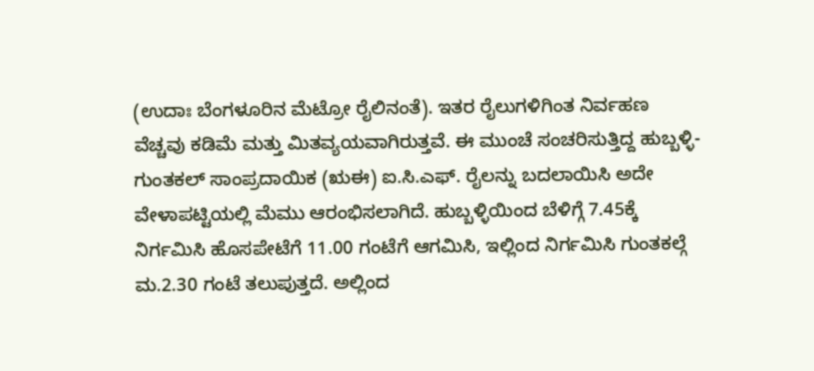(ಉದಾಃ ಬೆಂಗಳೂರಿನ ಮೆಟ್ರೋ ರೈಲಿನಂತೆ). ಇತರ ರೈಲುಗಳಿಗಿಂತ ನಿರ್ವಹಣ ವೆಚ್ಚವು ಕಡಿಮೆ ಮತ್ತು ಮಿತವ್ಯಯವಾಗಿರುತ್ತವೆ. ಈ ಮುಂಚೆ ಸಂಚರಿಸುತ್ತಿದ್ದ ಹುಬ್ಬಳ್ಳಿ-ಗುಂತಕಲ್ ಸಾಂಪ್ರದಾಯಿಕ (ಋಈ) ಐ.ಸಿ.ಎಫ್. ರೈಲನ್ನು ಬದಲಾಯಿಸಿ ಅದೇ ವೇಳಾಪಟ್ಟಿಯಲ್ಲಿ ಮೆಮು ಆರಂಭಿಸಲಾಗಿದೆ. ಹುಬ್ಬಳ್ಳಿಯಿಂದ ಬೆಳಿಗ್ಗೆ 7.45ಕ್ಕೆ ನಿರ್ಗಮಿಸಿ ಹೊಸಪೇಟೆಗೆ 11.00 ಗಂಟೆಗೆ ಆಗಮಿಸಿ, ಇಲ್ಲಿಂದ ನಿರ್ಗಮಿಸಿ ಗುಂತಕಲ್ಗೆ ಮ.2.30 ಗಂಟೆ ತಲುಪುತ್ತದೆ. ಅಲ್ಲಿಂದ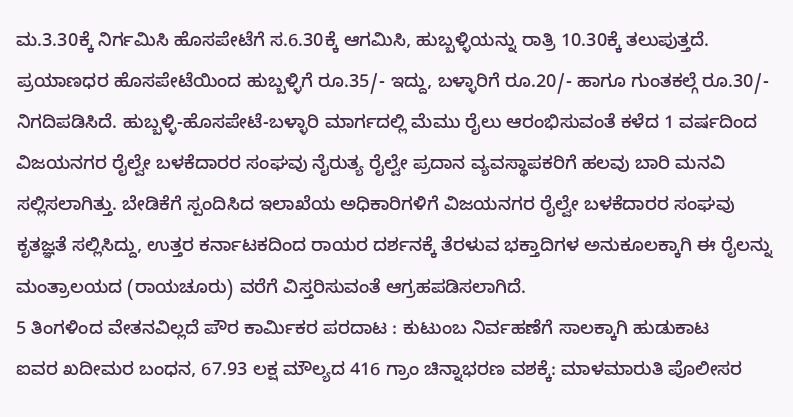ಮ.3.30ಕ್ಕೆ ನಿರ್ಗಮಿಸಿ ಹೊಸಪೇಟೆಗೆ ಸ.6.30ಕ್ಕೆ ಆಗಮಿಸಿ, ಹುಬ್ಬಳ್ಳಿಯನ್ನು ರಾತ್ರಿ 10.30ಕ್ಕೆ ತಲುಪುತ್ತದೆ. ಪ್ರಯಾಣಧರ ಹೊಸಪೇಟೆಯಿಂದ ಹುಬ್ಬಳ್ಳಿಗೆ ರೂ.35/- ಇದ್ದು, ಬಳ್ಳಾರಿಗೆ ರೂ.20/- ಹಾಗೂ ಗುಂತಕಲ್ಗೆ ರೂ.30/- ನಿಗದಿಪಡಿಸಿದೆ. ಹುಬ್ಬಳ್ಳಿ-ಹೊಸಪೇಟೆ-ಬಳ್ಳಾರಿ ಮಾರ್ಗದಲ್ಲಿ ಮೆಮು ರೈಲು ಆರಂಭಿಸುವಂತೆ ಕಳೆದ 1 ವರ್ಷದಿಂದ ವಿಜಯನಗರ ರೈಲ್ವೇ ಬಳಕೆದಾರರ ಸಂಘವು ನೈರುತ್ಯ ರೈಲ್ವೇ ಪ್ರದಾನ ವ್ಯವಸ್ಥಾಪಕರಿಗೆ ಹಲವು ಬಾರಿ ಮನವಿ ಸಲ್ಲಿಸಲಾಗಿತ್ತು. ಬೇಡಿಕೆಗೆ ಸ್ಪಂದಿಸಿದ ಇಲಾಖೆಯ ಅಧಿಕಾರಿಗಳಿಗೆ ವಿಜಯನಗರ ರೈಲ್ವೇ ಬಳಕೆದಾರರ ಸಂಘವು ಕೃತಜ್ಞತೆ ಸಲ್ಲಿಸಿದ್ದು, ಉತ್ತರ ಕರ್ನಾಟಕದಿಂದ ರಾಯರ ದರ್ಶನಕ್ಕೆ ತೆರಳುವ ಭಕ್ತಾದಿಗಳ ಅನುಕೂಲಕ್ಕಾಗಿ ಈ ರೈಲನ್ನು ಮಂತ್ರಾಲಯದ (ರಾಯಚೂರು) ವರೆಗೆ ವಿಸ್ತರಿಸುವಂತೆ ಆಗ್ರಹಪಡಿಸಲಾಗಿದೆ.
5 ತಿಂಗಳಿಂದ ವೇತನವಿಲ್ಲದೆ ಪೌರ ಕಾರ್ಮಿಕರ ಪರದಾಟ : ಕುಟುಂಬ ನಿರ್ವಹಣೆಗೆ ಸಾಲಕ್ಕಾಗಿ ಹುಡುಕಾಟ
ಐವರ ಖದೀಮರ ಬಂಧನ, 67.93 ಲಕ್ಷ ಮೌಲ್ಯದ 416 ಗ್ರಾಂ ಚಿನ್ನಾಭರಣ ವಶಕ್ಕೆ: ಮಾಳಮಾರುತಿ ಪೊಲೀಸರ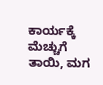ಕಾರ್ಯಕ್ಕೆ ಮೆಚ್ಚುಗೆ
ತಾಯಿ, ಮಗ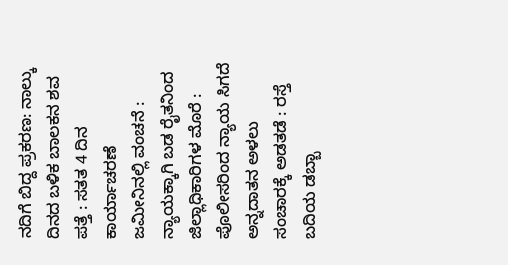ನದಿಗೆ ಬಿದ್ದ ಪ್ರಕರಣ: ನಾಲ್ಕು ದಿನದ ಬಳಿಕ ಬಾಲಕನ ಶವ ಪತ್ತೆ : ಸತತ 4 ದಿನ ಕಾರ್ಯಾಚರಣೆ
ಜಮೀನಿನಲ್ಲಿ ವಂಚನೆ : ನ್ಯಾಯಕ್ಕಾಗಿ ಬಡ ರೈತನಿಂದ ಜಿಲ್ಲಾಧಿಕಾರಿಗಳ ಮೊರೆ : ಪೊಲೀಸರಿಂದ ನ್ಯಾಯ ಸಿಗದೆ ಅನ್ನದಾತನ ಅಳಲು
ಸಂಚಾರಕ್ಕೆ ಅಡತಡೆ : ರಸ್ತೆ ಬದಿಯ ಡಬ್ಬಾ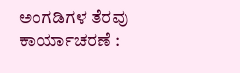ಅಂಗಡಿಗಳ ತೆರವು ಕಾರ್ಯಾಚರಣೆ :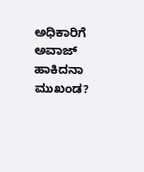ಅಧಿಕಾರಿಗೆ ಅವಾಜ್ ಹಾಕಿದನಾ ಮುಖಂಡ?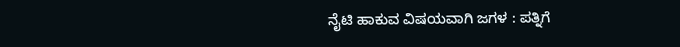ನೈಟಿ ಹಾಕುವ ವಿಷಯವಾಗಿ ಜಗಳ : ಪತ್ನಿಗೆ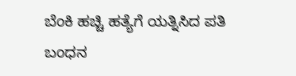ಬೆಂಕಿ ಹಚ್ಚಿ ಹತ್ಯೆಗೆ ಯತ್ನಿಸಿದ ಪತಿ ಬಂಧನ